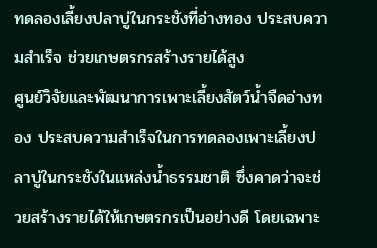ทดลองเลี้ยงปลาบู่ในกระชังที่อ่างทอง ประสบความสำเร็จ ช่วยเกษตรกรสร้างรายได้สูง
ศูนย์วิจัยและพัฒนาการเพาะเลี้ยงสัตว์น้ำจืดอ่างทอง ประสบความสำเร็จในการทดลองเพาะเลี้ยงปลาบู่ในกระชังในแหล่งน้ำธรรมชาติ ซึ่งคาดว่าจะช่วยสร้างรายได้ให้เกษตรกรเป็นอย่างดี โดยเฉพาะ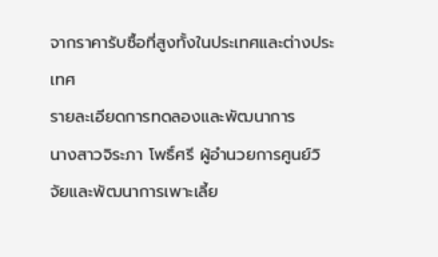จากราคารับซื้อที่สูงทั้งในประเทศและต่างประเทศ
รายละเอียดการทดลองและพัฒนาการ
นางสาวจิระภา โพธิ์ศรี ผู้อำนวยการศูนย์วิจัยและพัฒนาการเพาะเลี้ย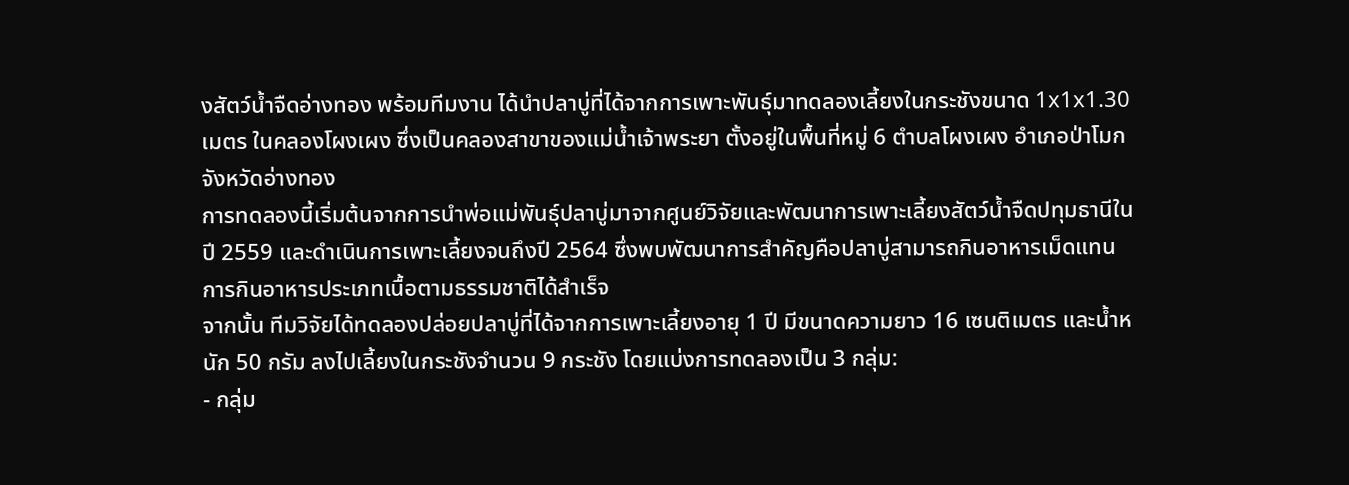งสัตว์น้ำจืดอ่างทอง พร้อมทีมงาน ได้นำปลาบู่ที่ได้จากการเพาะพันธุ์มาทดลองเลี้ยงในกระชังขนาด 1x1x1.30 เมตร ในคลองโผงเผง ซึ่งเป็นคลองสาขาของแม่น้ำเจ้าพระยา ตั้งอยู่ในพื้นที่หมู่ 6 ตำบลโผงเผง อำเภอป่าโมก จังหวัดอ่างทอง
การทดลองนี้เริ่มต้นจากการนำพ่อแม่พันธุ์ปลาบู่มาจากศูนย์วิจัยและพัฒนาการเพาะเลี้ยงสัตว์น้ำจืดปทุมธานีในปี 2559 และดำเนินการเพาะเลี้ยงจนถึงปี 2564 ซึ่งพบพัฒนาการสำคัญคือปลาบู่สามารถกินอาหารเม็ดแทนการกินอาหารประเภทเนื้อตามธรรมชาติได้สำเร็จ
จากนั้น ทีมวิจัยได้ทดลองปล่อยปลาบู่ที่ได้จากการเพาะเลี้ยงอายุ 1 ปี มีขนาดความยาว 16 เซนติเมตร และน้ำหนัก 50 กรัม ลงไปเลี้ยงในกระชังจำนวน 9 กระชัง โดยแบ่งการทดลองเป็น 3 กลุ่ม:
- กลุ่ม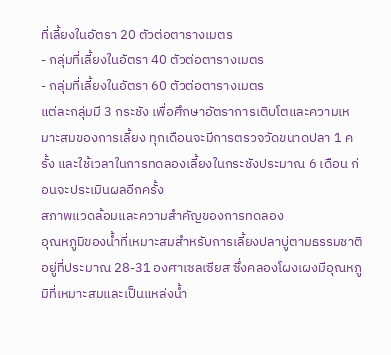ที่เลี้ยงในอัตรา 20 ตัวต่อตารางเมตร
- กลุ่มที่เลี้ยงในอัตรา 40 ตัวต่อตารางเมตร
- กลุ่มที่เลี้ยงในอัตรา 60 ตัวต่อตารางเมตร
แต่ละกลุ่มมี 3 กระชัง เพื่อศึกษาอัตราการเติบโตและความเหมาะสมของการเลี้ยง ทุกเดือนจะมีการตรวจวัดขนาดปลา 1 ครั้ง และใช้เวลาในการทดลองเลี้ยงในกระชังประมาณ 6 เดือน ก่อนจะประเมินผลอีกครั้ง
สภาพแวดล้อมและความสำคัญของการทดลอง
อุณหภูมิของน้ำที่เหมาะสมสำหรับการเลี้ยงปลาบู่ตามธรรมชาติอยู่ที่ประมาณ 28-31 องศาเซลเซียส ซึ่งคลองโผงเผงมีอุณหภูมิที่เหมาะสมและเป็นแหล่งน้ำ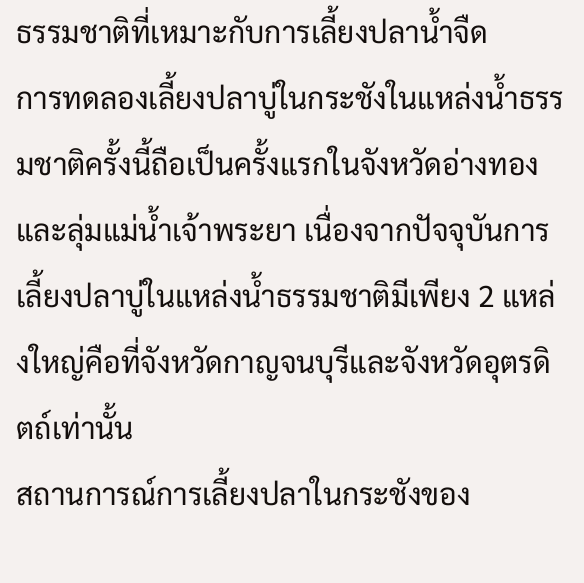ธรรมชาติที่เหมาะกับการเลี้ยงปลาน้ำจืด
การทดลองเลี้ยงปลาบู่ในกระชังในแหล่งน้ำธรรมชาติครั้งนี้ถือเป็นครั้งแรกในจังหวัดอ่างทองและลุ่มแม่น้ำเจ้าพระยา เนื่องจากปัจจุบันการเลี้ยงปลาบู่ในแหล่งน้ำธรรมชาติมีเพียง 2 แหล่งใหญ่คือที่จังหวัดกาญจนบุรีและจังหวัดอุตรดิตถ์เท่านั้น
สถานการณ์การเลี้ยงปลาในกระชังของ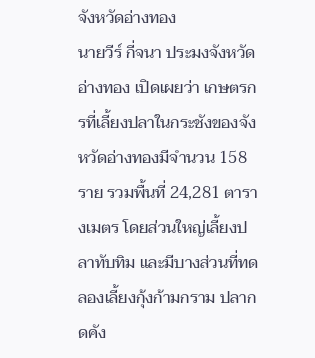จังหวัดอ่างทอง
นายวีร์ กี่จนา ประมงจังหวัดอ่างทอง เปิดเผยว่า เกษตรกรที่เลี้ยงปลาในกระชังของจังหวัดอ่างทองมีจำนวน 158 ราย รวมพื้นที่ 24,281 ตารางเมตร โดยส่วนใหญ่เลี้ยงปลาทับทิม และมีบางส่วนที่ทดลองเลี้ยงกุ้งก้ามกราม ปลากดคัง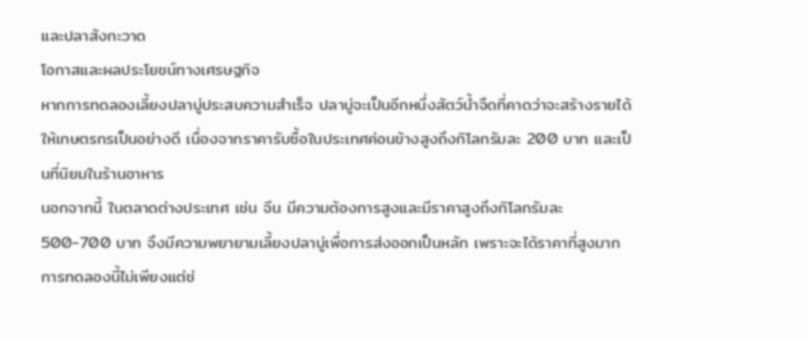และปลาสังกะวาด
โอกาสและผลประโยชน์ทางเศรษฐกิจ
หากการทดลองเลี้ยงปลาบู่ประสบความสำเร็จ ปลาบู่จะเป็นอีกหนึ่งสัตว์น้ำจืดที่คาดว่าจะสร้างรายได้ให้เกษตรกรเป็นอย่างดี เนื่องจากราคารับซื้อในประเทศค่อนข้างสูงถึงกิโลกรัมละ 200 บาท และเป็นที่นิยมในร้านอาหาร
นอกจากนี้ ในตลาดต่างประเทศ เช่น จีน มีความต้องการสูงและมีราคาสูงถึงกิโลกรัมละ 500-700 บาท จึงมีความพยายามเลี้ยงปลาบู่เพื่อการส่งออกเป็นหลัก เพราะจะได้ราคาที่สูงมาก
การทดลองนี้ไม่เพียงแต่ช่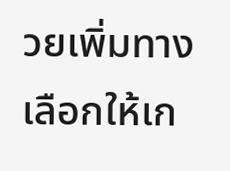วยเพิ่มทางเลือกให้เก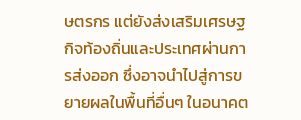ษตรกร แต่ยังส่งเสริมเศรษฐกิจท้องถิ่นและประเทศผ่านการส่งออก ซึ่งอาจนำไปสู่การขยายผลในพื้นที่อื่นๆ ในอนาคต